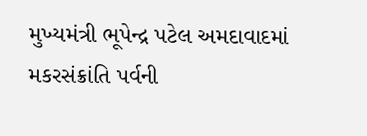મુખ્યમંત્રી ભૂપેન્દ્ર પટેલ અમદાવાદમાં મકરસંક્રાંતિ પર્વની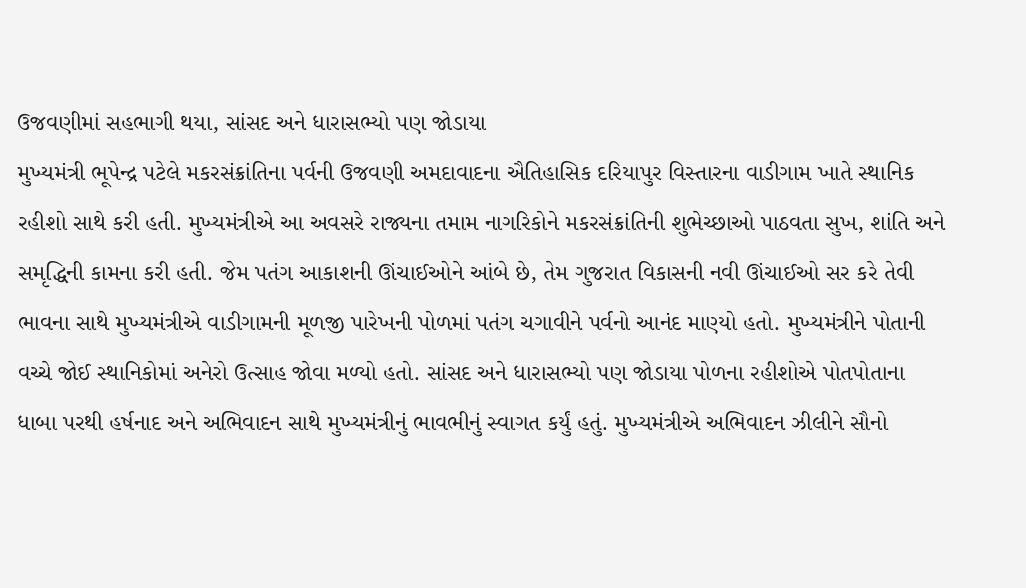ઉજવણીમાં સહભાગી થયા, સાંસદ અને ધારાસભ્યો પણ જોડાયા
મુખ્યમંત્રી ભૂપેન્દ્ર પટેલે મકરસંક્રાંતિના પર્વની ઉજવણી અમદાવાદના ઐતિહાસિક દરિયાપુર વિસ્તારના વાડીગામ ખાતે સ્થાનિક રહીશો સાથે કરી હતી. મુખ્યમંત્રીએ આ અવસરે રાજ્યના તમામ નાગરિકોને મકરસંક્રાંતિની શુભેચ્છાઓ પાઠવતા સુખ, શાંતિ અને સમૃદ્ધિની કામના કરી હતી. જેમ પતંગ આકાશની ઊંચાઈઓને આંબે છે, તેમ ગુજરાત વિકાસની નવી ઊંચાઈઓ સર કરે તેવી ભાવના સાથે મુખ્યમંત્રીએ વાડીગામની મૂળજી પારેખની પોળમાં પતંગ ચગાવીને પર્વનો આનંદ માણ્યો હતો. મુખ્યમંત્રીને પોતાની વચ્ચે જોઈ સ્થાનિકોમાં અનેરો ઉત્સાહ જોવા મળ્યો હતો. સાંસદ અને ધારાસભ્યો પણ જોડાયા પોળના રહીશોએ પોતપોતાના ધાબા પરથી હર્ષનાદ અને અભિવાદન સાથે મુખ્યમંત્રીનું ભાવભીનું સ્વાગત કર્યું હતું. મુખ્યમંત્રીએ અભિવાદન ઝીલીને સૌનો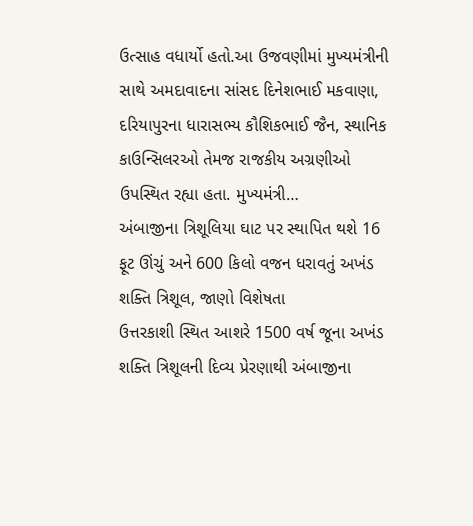ઉત્સાહ વધાર્યો હતો.આ ઉજવણીમાં મુખ્યમંત્રીની સાથે અમદાવાદના સાંસદ દિનેશભાઈ મકવાણા, દરિયાપુરના ધારાસભ્ય કૌશિકભાઈ જૈન, સ્થાનિક કાઉન્સિલરઓ તેમજ રાજકીય અગ્રણીઓ ઉપસ્થિત રહ્યા હતા. મુખ્યમંત્રી…
અંબાજીના ત્રિશૂલિયા ઘાટ પર સ્થાપિત થશે 16 ફૂટ ઊંચું અને 600 કિલો વજન ધરાવતું અખંડ શક્તિ ત્રિશૂલ, જાણો વિશેષતા
ઉત્તરકાશી સ્થિત આશરે 1500 વર્ષ જૂના અખંડ શક્તિ ત્રિશૂલની દિવ્ય પ્રેરણાથી અંબાજીના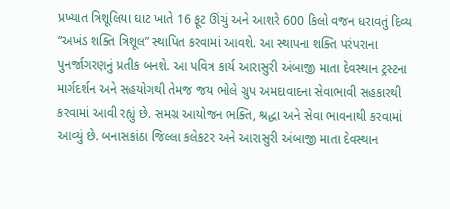પ્રખ્યાત ત્રિશૂલિયા ઘાટ ખાતે 16 ફૂટ ઊંચું અને આશરે 600 કિલો વજન ધરાવતું દિવ્ય “અખંડ શક્તિ ત્રિશૂલ” સ્થાપિત કરવામાં આવશે. આ સ્થાપના શક્તિ પરંપરાના પુનર્જાગરણનું પ્રતીક બનશે. આ પવિત્ર કાર્ય આરાસુરી અંબાજી માતા દેવસ્થાન ટ્રસ્ટના માર્ગદર્શન અને સહયોગથી તેમજ જય ભોલે ગ્રુપ અમદાવાદના સેવાભાવી સહકારથી કરવામાં આવી રહ્યું છે. સમગ્ર આયોજન ભક્તિ, શ્રદ્ધા અને સેવા ભાવનાથી કરવામાં આવ્યું છે. બનાસકાંઠા જિલ્લા કલેકટર અને આરાસુરી અંબાજી માતા દેવસ્થાન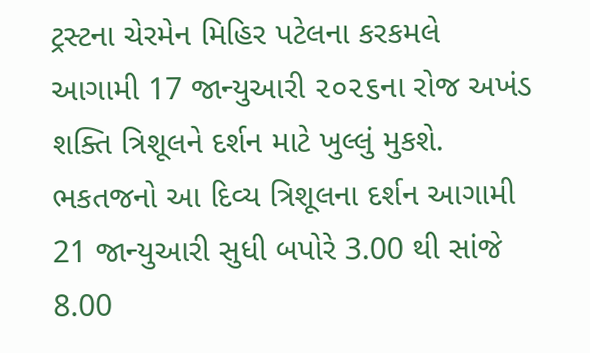ટ્રસ્ટના ચેરમેન મિહિર પટેલના કરકમલે આગામી 17 જાન્યુઆરી ૨૦૨૬ના રોજ અખંડ શક્તિ ત્રિશૂલને દર્શન માટે ખુલ્લું મુકશે. ભકતજનો આ દિવ્ય ત્રિશૂલના દર્શન આગામી 21 જાન્યુઆરી સુધી બપોરે 3.00 થી સાંજે 8.00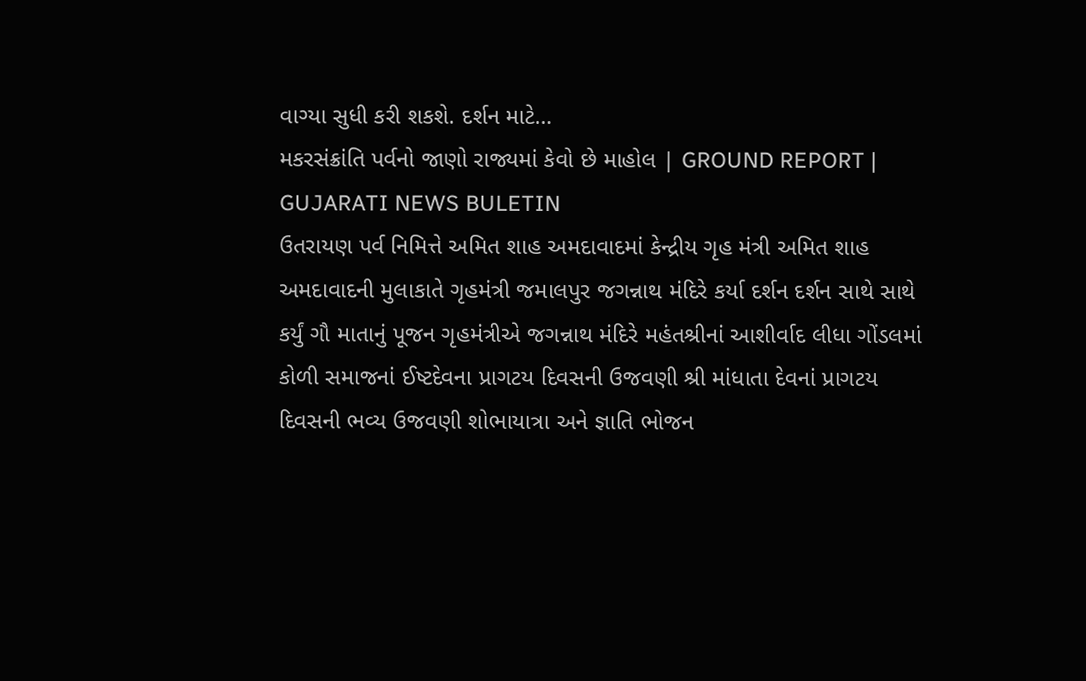વાગ્યા સુધી કરી શકશે. દર્શન માટે…
મકરસંક્રાંતિ પર્વનો જાણો રાજ્યમાં કેવો છે માહોલ | GROUND REPORT | GUJARATI NEWS BULETIN
ઉતરાયણ પર્વ નિમિત્તે અમિત શાહ અમદાવાદમાં કેન્દ્રીય ગૃહ મંત્રી અમિત શાહ અમદાવાદની મુલાકાતે ગૃહમંત્રી જમાલપુર જગન્નાથ મંદિરે કર્યા દર્શન દર્શન સાથે સાથે કર્યું ગૌ માતાનું પૂજન ગૃહમંત્રીએ જગન્નાથ મંદિરે મહંતશ્રીનાં આશીર્વાદ લીધા ગોંડલમાં કોળી સમાજનાં ઈષ્ટદેવના પ્રાગટય દિવસની ઉજવણી શ્રી માંધાતા દેવનાં પ્રાગટય દિવસની ભવ્ય ઉજવણી શોભાયાત્રા અને જ્ઞાતિ ભોજન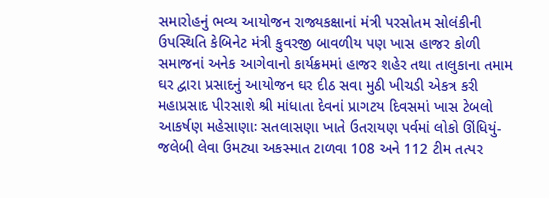સમારોહનું ભવ્ય આયોજન રાજ્યકક્ષાનાં મંત્રી પરસોતમ સોલંકીની ઉપસ્થિતિ કેબિનેટ મંત્રી કુવરજી બાવળીય પણ ખાસ હાજર કોળી સમાજનાં અનેક આગેવાનો કાર્યક્રમમાં હાજર શહેર તથા તાલુકાના તમામ ઘર દ્વારા પ્રસાદનું આયોજન ઘર દીઠ સવા મુઠી ખીચડી એકત્ર કરી મહાપ્રસાદ પીરસાશે શ્રી માંધાતા દેવનાં પ્રાગટય દિવસમાં ખાસ ટેબલો આકર્ષણ મહેસાણાઃ સતલાસણા ખાતે ઉતરાયણ પર્વમાં લોકો ઊંધિયું-જલેબી લેવા ઉમટ્યા અકસ્માત ટાળવા 108 અને 112 ટીમ તત્પર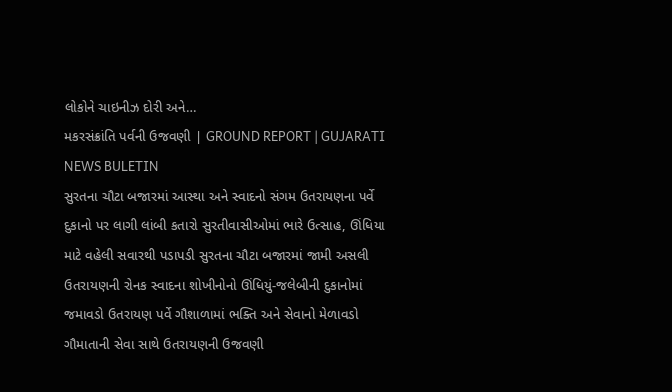લોકોને ચાઇનીઝ દોરી અને…
મકરસંક્રાંતિ પર્વની ઉજવણી | GROUND REPORT | GUJARATI NEWS BULETIN
સુરતના ચૌટા બજારમાં આસ્થા અને સ્વાદનો સંગમ ઉતરાયણના પર્વે દુકાનો પર લાગી લાંબી કતારો સુરતીવાસીઓમાં ભારે ઉત્સાહ, ઊંધિયા માટે વહેલી સવારથી પડાપડી સુરતના ચૌટા બજારમાં જામી અસલી ઉતરાયણની રોનક સ્વાદના શોખીનોનો ઊંધિયું-જલેબીની દુકાનોમાં જમાવડો ઉતરાયણ પર્વે ગૌશાળામાં ભક્તિ અને સેવાનો મેળાવડો ગૌમાતાની સેવા સાથે ઉતરાયણની ઉજવણી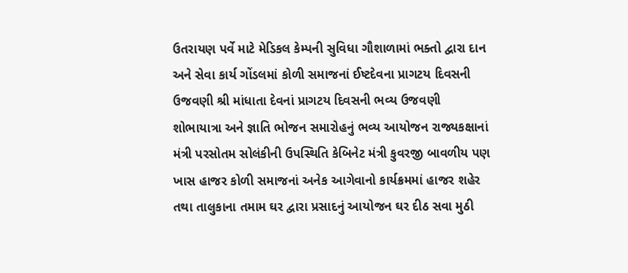ઉતરાયણ પર્વે માટે મેડિકલ કેમ્પની સુવિધા ગૌશાળામાં ભક્તો દ્વારા દાન અને સેવા કાર્ય ગોંડલમાં કોળી સમાજનાં ઈષ્ટદેવના પ્રાગટય દિવસની ઉજવણી શ્રી માંધાતા દેવનાં પ્રાગટય દિવસની ભવ્ય ઉજવણી શોભાયાત્રા અને જ્ઞાતિ ભોજન સમારોહનું ભવ્ય આયોજન રાજ્યકક્ષાનાં મંત્રી પરસોતમ સોલંકીની ઉપસ્થિતિ કેબિનેટ મંત્રી કુવરજી બાવળીય પણ ખાસ હાજર કોળી સમાજનાં અનેક આગેવાનો કાર્યક્રમમાં હાજર શહેર તથા તાલુકાના તમામ ઘર દ્વારા પ્રસાદનું આયોજન ઘર દીઠ સવા મુઠી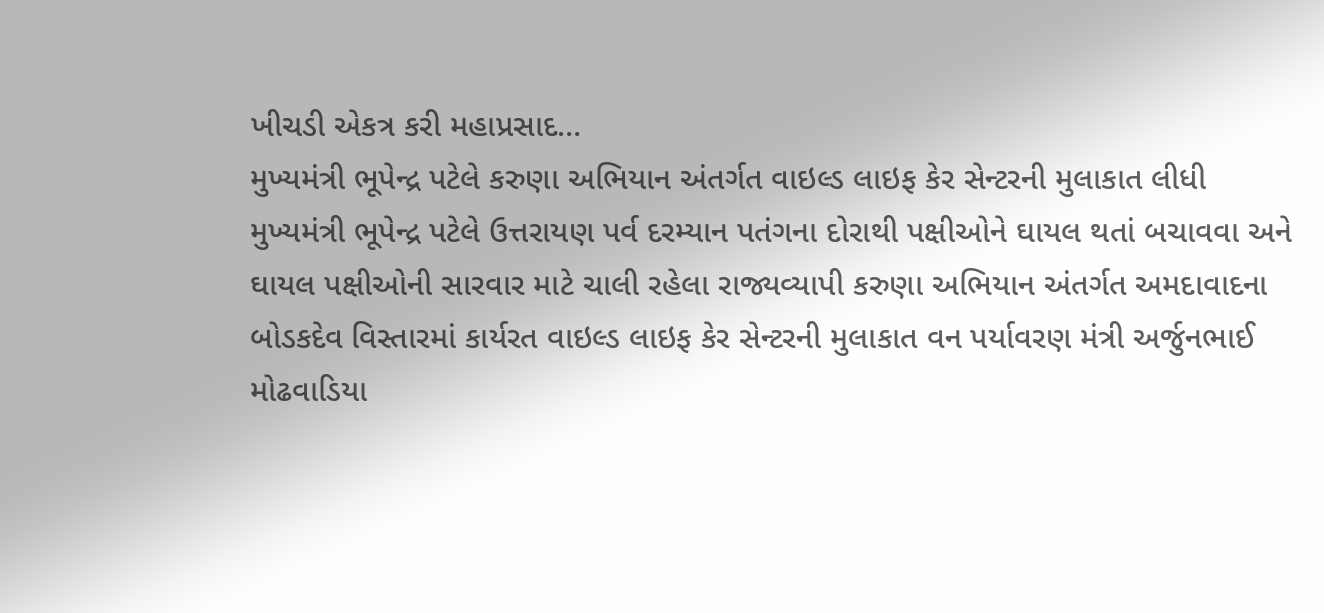ખીચડી એકત્ર કરી મહાપ્રસાદ…
મુખ્યમંત્રી ભૂપેન્દ્ર પટેલે કરુણા અભિયાન અંતર્ગત વાઇલ્ડ લાઇફ કેર સેન્ટરની મુલાકાત લીધી
મુખ્યમંત્રી ભૂપેન્દ્ર પટેલે ઉત્તરાયણ પર્વ દરમ્યાન પતંગના દોરાથી પક્ષીઓને ઘાયલ થતાં બચાવવા અને ઘાયલ પક્ષીઓની સારવાર માટે ચાલી રહેલા રાજ્યવ્યાપી કરુણા અભિયાન અંતર્ગત અમદાવાદના બોડકદેવ વિસ્તારમાં કાર્યરત વાઇલ્ડ લાઇફ કેર સેન્ટરની મુલાકાત વન પર્યાવરણ મંત્રી અર્જુનભાઈ મોઢવાડિયા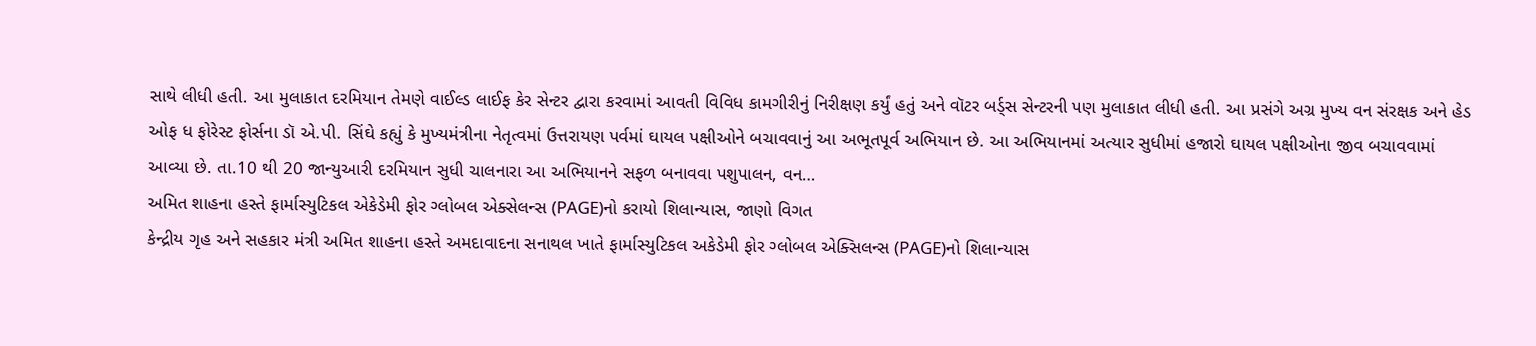સાથે લીધી હતી. આ મુલાકાત દરમિયાન તેમણે વાઈલ્ડ લાઈફ કેર સેન્ટર દ્વારા કરવામાં આવતી વિવિધ કામગીરીનું નિરીક્ષણ કર્યું હતું અને વૉટર બર્ડ્સ સેન્ટરની પણ મુલાકાત લીધી હતી. આ પ્રસંગે અગ્ર મુખ્ય વન સંરક્ષક અને હેડ ઓફ ધ ફોરેસ્ટ ફોર્સના ડૉ એ.પી. સિંઘે કહ્યું કે મુખ્યમંત્રીના નેતૃત્વમાં ઉત્તરાયણ પર્વમાં ઘાયલ પક્ષીઓને બચાવવાનું આ અભૂતપૂર્વ અભિયાન છે. આ અભિયાનમાં અત્યાર સુધીમાં હજારો ઘાયલ પક્ષીઓના જીવ બચાવવામાં આવ્યા છે. તા.10 થી 20 જાન્યુઆરી દરમિયાન સુધી ચાલનારા આ અભિયાનને સફળ બનાવવા પશુપાલન, વન…
અમિત શાહના હસ્તે ફાર્માસ્યુટિકલ એકેડેમી ફોર ગ્લોબલ એક્સેલન્સ (PAGE)નો કરાયો શિલાન્યાસ, જાણો વિગત
કેન્દ્રીય ગૃહ અને સહકાર મંત્રી અમિત શાહના હસ્તે અમદાવાદના સનાથલ ખાતે ફાર્માસ્યુટિકલ અકેડેમી ફોર ગ્લોબલ એક્સિલન્સ (PAGE)નો શિલાન્યાસ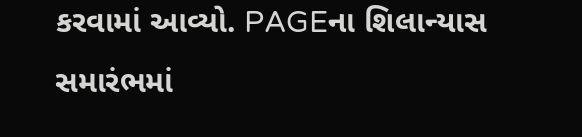કરવામાં આવ્યો. PAGEના શિલાન્યાસ સમારંભમાં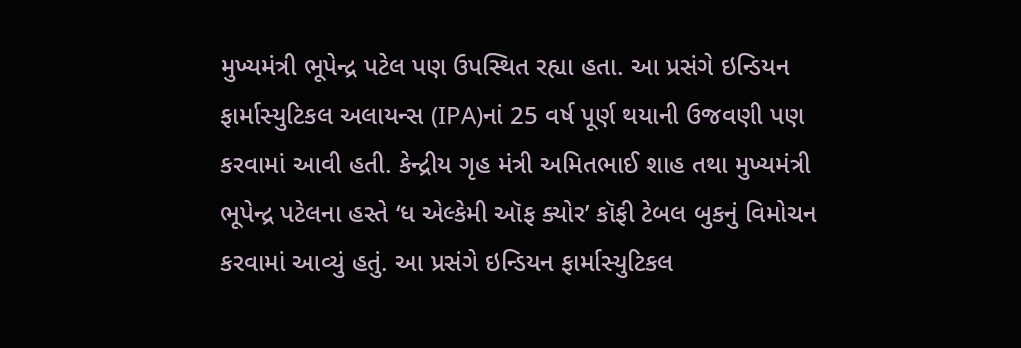મુખ્યમંત્રી ભૂપેન્દ્ર પટેલ પણ ઉપસ્થિત રહ્યા હતા. આ પ્રસંગે ઇન્ડિયન ફાર્માસ્યુટિકલ અલાયન્સ (IPA)નાં 25 વર્ષ પૂર્ણ થયાની ઉજવણી પણ કરવામાં આવી હતી. કેન્દ્રીય ગૃહ મંત્રી અમિતભાઈ શાહ તથા મુખ્યમંત્રી ભૂપેન્દ્ર પટેલના હસ્તે ‘ધ એલ્કેમી ઑફ ક્યોર’ કૉફી ટેબલ બુકનું વિમોચન કરવામાં આવ્યું હતું. આ પ્રસંગે ઇન્ડિયન ફાર્માસ્યુટિકલ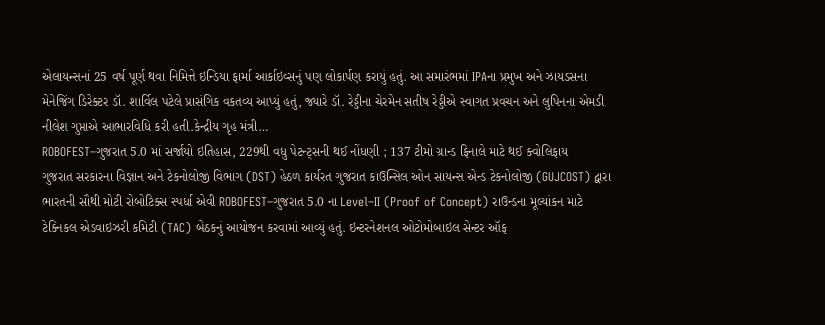એલાયન્સનાં 25 વર્ષ પૂર્ણ થવા નિમિત્તે ઇન્ડિયા ફાર્મા આર્કાઇવ્સનું પણ લોકાર્પણ કરાયું હતું. આ સમારંભમાં IPAના પ્રમુખ અને ઝાયડસના મેનેજિંગ ડિરેક્ટર ડૉ. શાર્વિલ પટેલે પ્રાસંગિક વકતવ્ય આપ્યું હતું, જ્યારે ડૉ. રેડ્ડીના ચેરમેન સતીષ રેડ્ડીએ સ્વાગત પ્રવચન અને લુપિનના એમડી નીલેશ ગુપ્તાએ આભારવિધિ કરી હતી.કેન્દ્રીય ગૃહ મંત્રી…
ROBOFEST–ગુજરાત 5.0 માં સર્જાયો ઇતિહાસ, 229થી વધુ પેટન્ટ્સની થઈ નોંધણી ; 137 ટીમો ગ્રાન્ડ ફિનાલે માટે થઈ ક્વોલિફાય
ગુજરાત સરકારના વિજ્ઞાન અને ટેકનોલોજી વિભાગ (DST) હેઠળ કાર્યરત ગુજરાત કાઉન્સિલ ઓન સાયન્સ એન્ડ ટેકનોલોજી (GUJCOST) દ્વારા ભારતની સૌથી મોટી રોબોટિક્સ સ્પર્ધા એવી ROBOFEST–ગુજરાત 5.0 ના Level–II (Proof of Concept) રાઉન્ડના મૂલ્યાંકન માટે ટેક્નિકલ એડવાઇઝરી કમિટી (TAC) બેઠકનું આયોજન કરવામાં આવ્યું હતું. ઇન્ટરનેશનલ ઓટોમોબાઇલ સેન્ટર ઑફ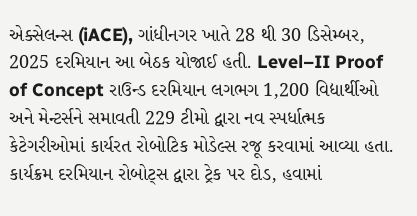એક્સેલન્સ (iACE), ગાંધીનગર ખાતે 28 થી 30 ડિસેમ્બર, 2025 દરમિયાન આ બેઠક યોજાઈ હતી. Level–II Proof of Concept રાઉન્ડ દરમિયાન લગભગ 1,200 વિદ્યાર્થીઓ અને મેન્ટર્સને સમાવતી 229 ટીમો દ્વારા નવ સ્પર્ધાત્મક કેટેગરીઓમાં કાર્યરત રોબોટિક મોડેલ્સ રજૂ કરવામાં આવ્યા હતા. કાર્યક્રમ દરમિયાન રોબોટ્સ દ્વારા ટ્રેક પર દોડ, હવામાં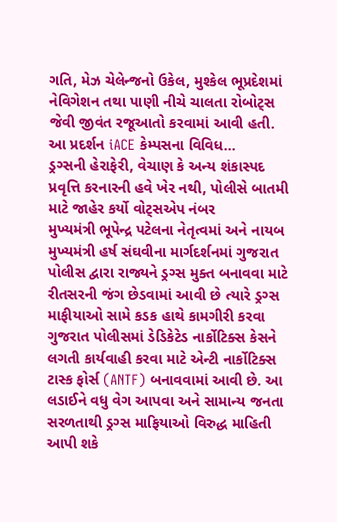ગતિ, મેઝ ચેલેન્જનો ઉકેલ, મુશ્કેલ ભૂપ્રદેશમાં નેવિગેશન તથા પાણી નીચે ચાલતા રોબોટ્સ જેવી જીવંત રજૂઆતો કરવામાં આવી હતી. આ પ્રદર્શન iACE કેમ્પસના વિવિધ…
ડ્રગ્સની હેરાફેરી, વેચાણ કે અન્ય શંકાસ્પદ પ્રવૃત્તિ કરનારની હવે ખેર નથી, પોલીસે બાતમી માટે જાહેર કર્યો વોટ્સએપ નંબર
મુખ્યમંત્રી ભૂપેન્દ્ર પટેલના નેતૃત્વમાં અને નાયબ મુખ્યમંત્રી હર્ષ સંઘવીના માર્ગદર્શનમાં ગુજરાત પોલીસ દ્વારા રાજ્યને ડ્રગ્સ મુક્ત બનાવવા માટે રીતસરની જંગ છેડવામાં આવી છે ત્યારે ડ્રગ્સ માફીયાઓ સામે કડક હાથે કામગીરી કરવા ગુજરાત પોલીસમાં ડેડિકેટેડ નાર્કોટિક્સ કેસને લગતી કાર્યવાહી કરવા માટે એન્ટી નાર્કોટિક્સ ટાસ્ક ફોર્સ (ANTF) બનાવવામાં આવી છે. આ લડાઈને વધુ વેગ આપવા અને સામાન્ય જનતા સરળતાથી ડ્રગ્સ માફિયાઓ વિરુદ્ધ માહિતી આપી શકે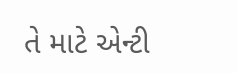તે માટે એન્ટી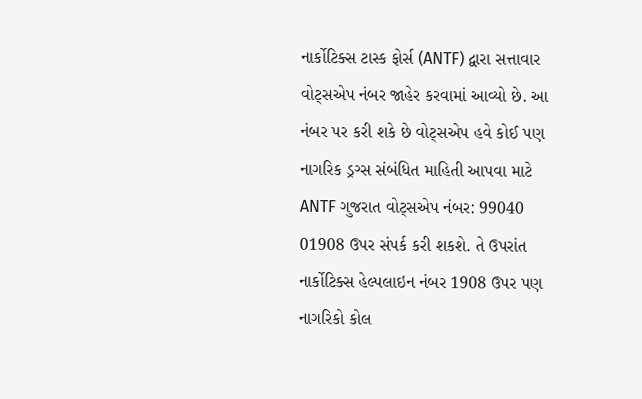નાર્કોટિક્સ ટાસ્ક ફોર્સ (ANTF) દ્વારા સત્તાવાર વોટ્સએપ નંબર જાહેર કરવામાં આવ્યો છે. આ નંબર પર કરી શકે છે વોટ્સએપ હવે કોઈ પણ નાગરિક ડ્રગ્સ સંબંધિત માહિતી આપવા માટે ANTF ગુજરાત વોટ્સએપ નંબર: 99040 01908 ઉપર સંપર્ક કરી શકશે. તે ઉપરાંત નાર્કોટિક્સ હેલ્પલાઇન નંબર 1908 ઉપર પણ નાગરિકો કોલ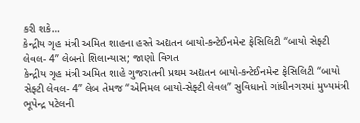કરી શકે…
કેન્દ્રીય ગૃહ મંત્રી અમિત શાહના હસ્તે અદ્યતન બાયો-કન્ટેઈનમેન્ટ ફેસિલિટી “બાયો સેફ્ટી લેવલ- 4” લેબનો શિલાન્યાસ; જાણો વિગત
કેન્દ્રીય ગૃહ મંત્રી અમિત શાહે ગુજરાતની પ્રથમ અદ્યતન બાયો-કન્ટેઈનમેન્ટ ફેસિલિટી “બાયો સેફ્ટી લેવલ- 4” લેબ તેમજ “એનિમલ બાયો-સેફ્ટી લેવલ” સુવિધાનો ગાંધીનગરમાં મુખ્યમંત્રી ભૂપેન્દ્ર પટેલની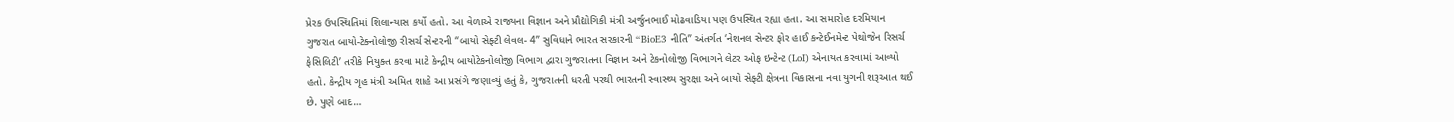પ્રેરક ઉપસ્થિતિમાં શિલાન્યાસ કર્યો હતો. આ વેળાએ રાજ્યના વિજ્ઞાન અને પ્રૌદ્યોગિકી મંત્રી અર્જુનભાઈ મોઢવાડિયા પણ ઉપસ્થિત રહ્યા હતા. આ સમારોહ દરમિયાન ગુજરાત બાયો-ટેક્નોલોજી રીસર્ચ સેન્ટરની “બાયો સેફ્ટી લેવલ- 4” સુવિધાને ભારત સરકારની “BioE3 નીતિ” અંતર્ગત ‘નેશનલ સેન્ટર ફોર હાઈ કન્ટેઈનમેન્ટ પેથોજેન રિસર્ચ ફેસિલિટી’ તરીકે નિયુક્ત કરવા માટે કેન્દ્રીય બાયોટેકનોલોજી વિભાગ દ્વારા ગુજરાતના વિજ્ઞાન અને ટેકનોલોજી વિભાગને લેટર ઓફ ઇન્ટેન્ટ (LoI) એનાયત કરવામાં આવ્યો હતો. કેન્દ્રીય ગૃહ મંત્રી અમિત શાહે આ પ્રસંગે જણાવ્યું હતું કે, ગુજરાતની ધરતી પરથી ભારતની સ્વાસ્થ્ય સુરક્ષા અને બાયો સેફ્ટી ક્ષેત્રના વિકાસના નવા યુગની શરૂઆત થઈ છે. પુણે બાદ…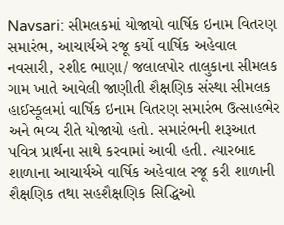Navsari: સીમલકમાં યોજાયો વાર્ષિક ઇનામ વિતરણ સમારંભ, આચાર્યએ રજૂ કર્યો વાર્ષિક અહેવાલ
નવસારી, રશીદ ભાણા/ જલાલપોર તાલુકાના સીમલક ગામ ખાતે આવેલી જાણીતી શૈક્ષણિક સંસ્થા સીમલક હાઈસ્કૂલમાં વાર્ષિક ઇનામ વિતરણ સમારંભ ઉત્સાહભેર અને ભવ્ય રીતે યોજાયો હતો. સમારંભની શરૂઆત પવિત્ર પ્રાર્થના સાથે કરવામાં આવી હતી. ત્યારબાદ શાળાના આચાર્યએ વાર્ષિક અહેવાલ રજૂ કરી શાળાની શૈક્ષણિક તથા સહશૈક્ષણિક સિદ્ધિઓ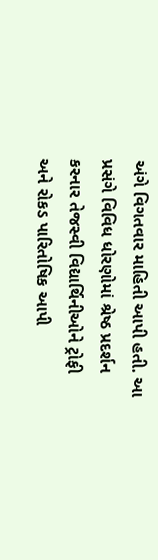અંગે વિગતવાર માહિતી આપી હતી. આ પ્રસંગે વિવિધ ધોરણોમાં શ્રેષ્ઠ પ્રદર્શન કરનાર તેજસ્વી વિદ્યાર્થિનીઓને ટ્રોફી અને રોકડ પારિતોષિક આપી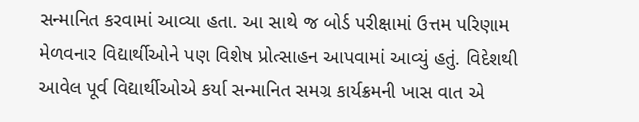સન્માનિત કરવામાં આવ્યા હતા. આ સાથે જ બોર્ડ પરીક્ષામાં ઉત્તમ પરિણામ મેળવનાર વિદ્યાર્થીઓને પણ વિશેષ પ્રોત્સાહન આપવામાં આવ્યું હતું. વિદેશથી આવેલ પૂર્વ વિદ્યાર્થીઓએ કર્યા સન્માનિત સમગ્ર કાર્યક્રમની ખાસ વાત એ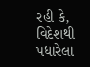રહી કે, વિદેશથી પધારેલા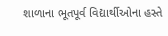શાળાના ભૂતપૂર્વ વિદ્યાર્થીઓના હસ્તે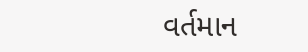વર્તમાન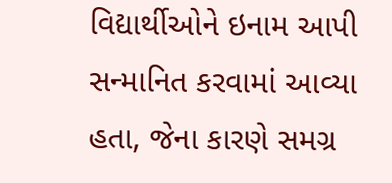વિદ્યાર્થીઓને ઇનામ આપી સન્માનિત કરવામાં આવ્યા હતા, જેના કારણે સમગ્ર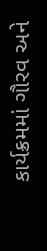કાર્યક્રમમાં ગૌરવ અને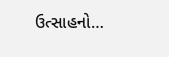ઉત્સાહનો…